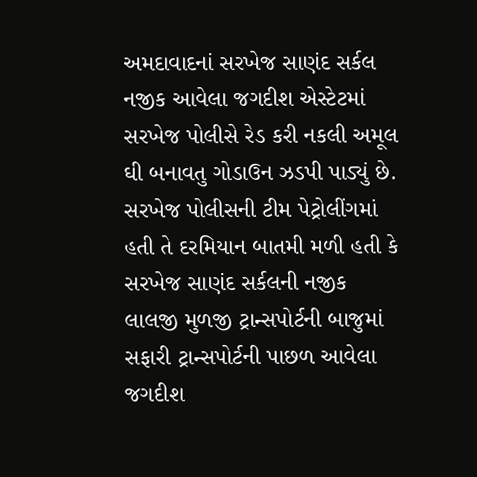અમદાવાદનાં સરખેજ સાણંદ સર્કલ નજીક આવેલા જગદીશ એસ્ટેટમાં સરખેજ પોલીસે રેડ કરી નકલી અમૂલ ઘી બનાવતુ ગોડાઉન ઝડપી પાડ્યું છે. સરખેજ પોલીસની ટીમ પેટ્રોલીંગમાં હતી તે દરમિયાન બાતમી મળી હતી કે સરખેજ સાણંદ સર્કલની નજીક લાલજી મુળજી ટ્રાન્સપોર્ટની બાજુમાં સફારી ટ્રાન્સપોર્ટની પાછળ આવેલા જગદીશ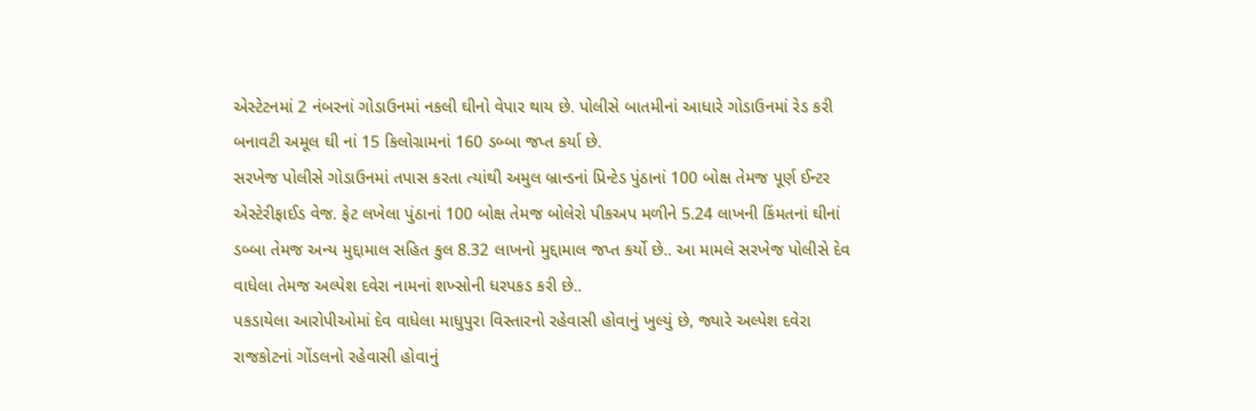એસ્ટેટનમાં 2 નંબરનાં ગોડાઉનમાં નકલી ઘીનો વેપાર થાય છે. પોલીસે બાતમીનાં આધારે ગોડાઉનમાં રેડ કરી બનાવટી અમૂલ ઘી નાં 15 કિલોગ્રામનાં 160 ડબ્બા જપ્ત કર્યા છે.
સરખેજ પોલીસે ગોડાઉનમાં તપાસ કરતા ત્યાંથી અમુલ બ્રાન્ડનાં પ્રિન્ટેડ પુંઠાનાં 100 બોક્ષ તેમજ પૂર્ણ ઈન્ટર એસ્ટેરીફાઈડ વેજ. ફેટ લખેલા પુંઠાનાં 100 બોક્ષ તેમજ બોલેરો પીકઅપ મળીને 5.24 લાખની કિંમતનાં ઘીનાં ડબ્બા તેમજ અન્ય મુદ્દામાલ સહિત કુલ 8.32 લાખનો મુદ્દામાલ જપ્ત કર્યો છે.. આ મામલે સરખેજ પોલીસે દેવ વાધેલા તેમજ અલ્પેશ દવેરા નામનાં શખ્સોની ધરપકડ કરી છે..
પકડાયેલા આરોપીઓમાં દેવ વાધેલા માધુપુરા વિસ્તારનો રહેવાસી હોવાનું ખુલ્યું છે, જ્યારે અલ્પેશ દવેરા રાજકોટનાં ગોંડલનો રહેવાસી હોવાનું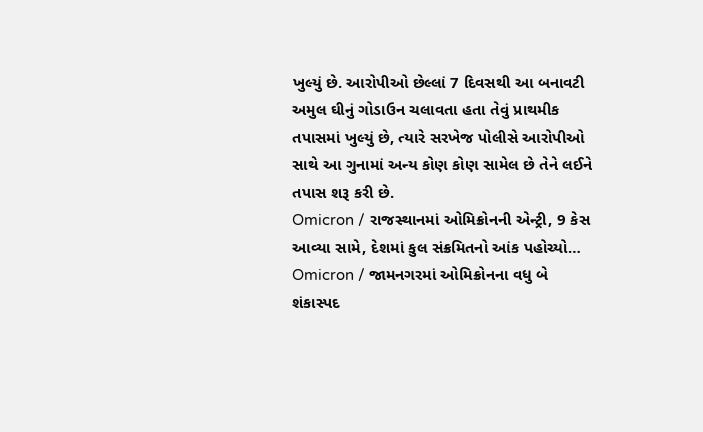ખુલ્યું છે. આરોપીઓ છેલ્લાં 7 દિવસથી આ બનાવટી અમુલ ઘીનું ગોડાઉન ચલાવતા હતા તેવું પ્રાથમીક તપાસમાં ખુલ્યું છે, ત્યારે સરખેજ પોલીસે આરોપીઓ સાથે આ ગુનામાં અન્ય કોણ કોણ સામેલ છે તેને લઈને તપાસ શરૂ કરી છે.
Omicron / રાજસ્થાનમાં ઓમિક્રોનની એન્ટ્રી, 9 કેસ આવ્યા સામે, દેશમાં કુલ સંક્રમિતનો આંક પહોચ્યો…
Omicron / જામનગરમાં ઓમિક્રોનના વધુ બે શંકાસ્પદ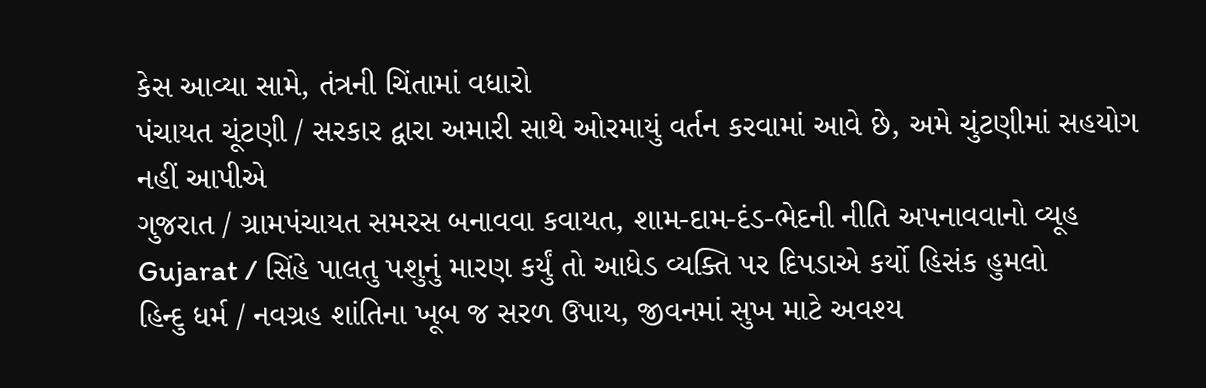કેસ આવ્યા સામે, તંત્રની ચિંતામાં વધારો
પંચાયત ચૂંટણી / સરકાર દ્વારા અમારી સાથે ઓરમાયું વર્તન કરવામાં આવે છે, અમે ચુંટણીમાં સહયોગ નહીં આપીએ
ગુજરાત / ગ્રામપંચાયત સમરસ બનાવવા કવાયત, શામ-દામ-દંડ-ભેદની નીતિ અપનાવવાનો વ્યૂહ
Gujarat / સિંહે પાલતુ પશુનું મારણ કર્યું તો આધેડ વ્યક્તિ પર દિપડાએ કર્યો હિસંક હુમલો
હિન્દુ ધર્મ / નવગ્રહ શાંતિના ખૂબ જ સરળ ઉપાય, જીવનમાં સુખ માટે અવશ્ય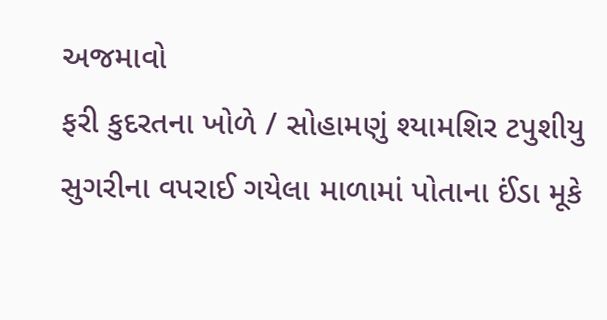અજમાવો
ફરી કુદરતના ખોળે / સોહામણું શ્યામશિર ટપુશીયુ સુગરીના વપરાઈ ગયેલા માળામાં પોતાના ઈંડા મૂકે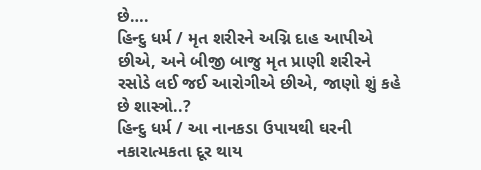છે….
હિન્દુ ધર્મ / મૃત શરીરને અગ્નિ દાહ આપીએ છીએ, અને બીજી બાજુ મૃત પ્રાણી શરીરને રસોડે લઈ જઈ આરોગીએ છીએ, જાણો શું કહે છે શાસ્ત્રો..?
હિન્દુ ધર્મ / આ નાનકડા ઉપાયથી ઘરની નકારાત્મકતા દૂર થાય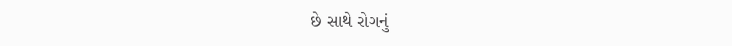છે સાથે રોગનું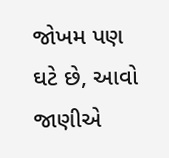જોખમ પણ ઘટે છે, આવો જાણીએ